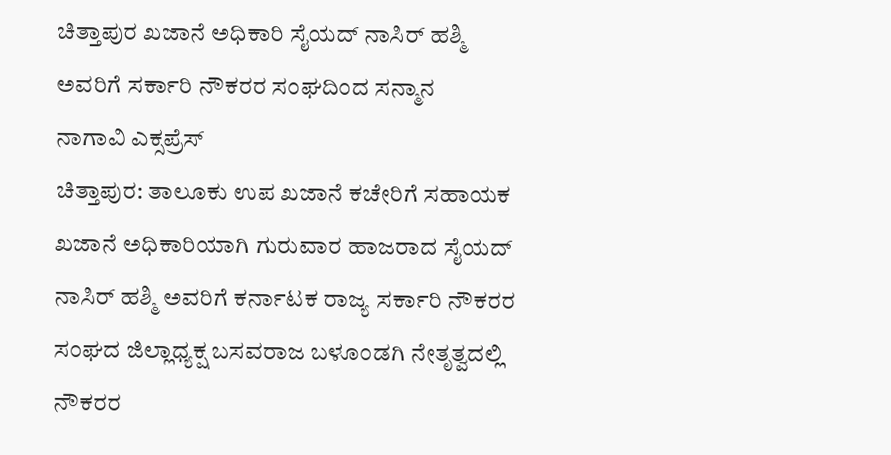ಚಿತ್ತಾಪುರ ಖಜಾನೆ ಅಧಿಕಾರಿ ಸೈಯದ್ ನಾಸಿರ್ ಹಶ್ಮಿ ಅವರಿಗೆ ಸರ್ಕಾರಿ ನೌಕರರ ಸಂಘದಿಂದ ಸನ್ಮಾನ
ನಾಗಾವಿ ಎಕ್ಸಪ್ರೆಸ್
ಚಿತ್ತಾಪುರ: ತಾಲೂಕು ಉಪ ಖಜಾನೆ ಕಚೇರಿಗೆ ಸಹಾಯಕ ಖಜಾನೆ ಅಧಿಕಾರಿಯಾಗಿ ಗುರುವಾರ ಹಾಜರಾದ ಸೈಯದ್ ನಾಸಿರ್ ಹಶ್ಮಿ ಅವರಿಗೆ ಕರ್ನಾಟಕ ರಾಜ್ಯ ಸರ್ಕಾರಿ ನೌಕರರ ಸಂಘದ ಜಿಲ್ಲಾಧ್ಯಕ್ಷ ಬಸವರಾಜ ಬಳೂಂಡಗಿ ನೇತೃತ್ವದಲ್ಲಿ ನೌಕರರ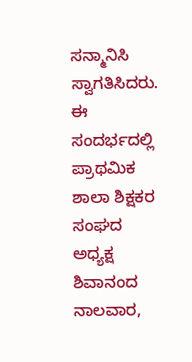ಸನ್ಮಾನಿಸಿ ಸ್ವಾಗತಿಸಿದರು.
ಈ ಸಂದರ್ಭದಲ್ಲಿ ಪ್ರಾಥಮಿಕ ಶಾಲಾ ಶಿಕ್ಷಕರ ಸಂಘದ ಅಧ್ಯಕ್ಷ ಶಿವಾನಂದ ನಾಲವಾರ,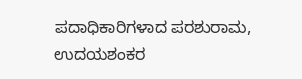ಪದಾಧಿಕಾರಿಗಳಾದ ಪರಶುರಾಮ, ಉದಯಶಂಕರ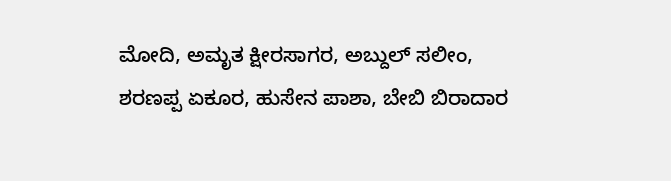ಮೋದಿ, ಅಮೃತ ಕ್ಷೀರಸಾಗರ, ಅಬ್ದುಲ್ ಸಲೀಂ, ಶರಣಪ್ಪ ಏಕೂರ, ಹುಸೇನ ಪಾಶಾ, ಬೇಬಿ ಬಿರಾದಾರ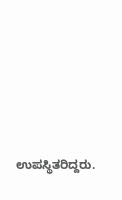ಉಪಸ್ಥಿತರಿದ್ದರು.